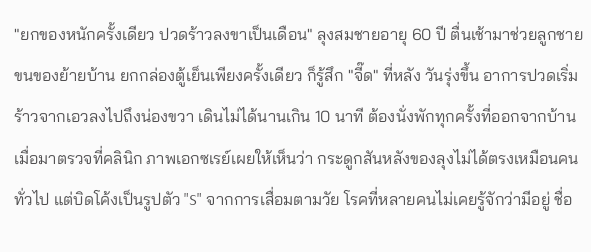"ยกของหนักครั้งเดียว ปวดร้าวลงขาเป็นเดือน" ลุงสมชายอายุ 60 ปี ตื่นเช้ามาช่วยลูกชายขนของย้ายบ้าน ยกกล่องตู้เย็นเพียงครั้งเดียว ก็รู้สึก "จี๊ด" ที่หลัง วันรุ่งขึ้น อาการปวดเริ่มร้าวจากเอวลงไปถึงน่องขวา เดินไม่ได้นานเกิน 10 นาที ต้องนั่งพักทุกครั้งที่ออกจากบ้าน
เมื่อมาตรวจที่คลินิก ภาพเอกซเรย์เผยให้เห็นว่า กระดูกสันหลังของลุงไม่ได้ตรงเหมือนคนทั่วไป แต่บิดโค้งเป็นรูปตัว "S" จากการเสื่อมตามวัย โรคที่หลายคนไม่เคยรู้จักว่ามีอยู่ ชื่อ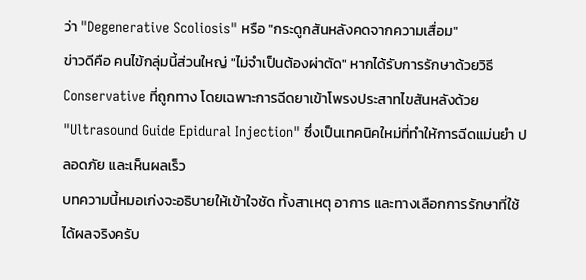ว่า "Degenerative Scoliosis" หรือ "กระดูกสันหลังคดจากความเสื่อม"
ข่าวดีคือ คนไข้กลุ่มนี้ส่วนใหญ่ "ไม่จำเป็นต้องผ่าตัด" หากได้รับการรักษาด้วยวิธี Conservative ที่ถูกทาง โดยเฉพาะการฉีดยาเข้าโพรงประสาทไขสันหลังด้วย "Ultrasound Guide Epidural Injection" ซึ่งเป็นเทคนิคใหม่ที่ทำให้การฉีดแม่นยำ ปลอดภัย และเห็นผลเร็ว
บทความนี้หมอเก่งจะอธิบายให้เข้าใจชัด ทั้งสาเหตุ อาการ และทางเลือกการรักษาที่ใช้ได้ผลจริงครับ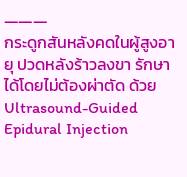―――
กระดูกสันหลังคดในผู้สูงอายุ ปวดหลังร้าวลงขา รักษาได้โดยไม่ต้องผ่าตัด ด้วย Ultrasound-Guided Epidural Injection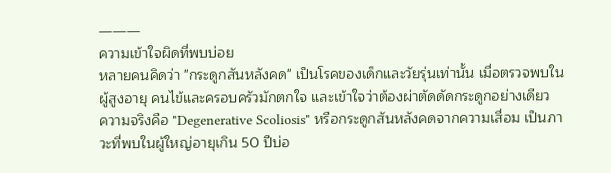―――
ความเข้าใจผิดที่พบบ่อย
หลายคนคิดว่า "กระดูกสันหลังคด" เป็นโรคของเด็กและวัยรุ่นเท่านั้น เมื่อตรวจพบในผู้สูงอายุ คนไข้และครอบครัวมักตกใจ และเข้าใจว่าต้องผ่าตัดดัดกระดูกอย่างเดียว
ความจริงคือ "Degenerative Scoliosis" หรือกระดูกสันหลังคดจากความเสื่อม เป็นภาวะที่พบในผู้ใหญ่อายุเกิน 50 ปีบ่อ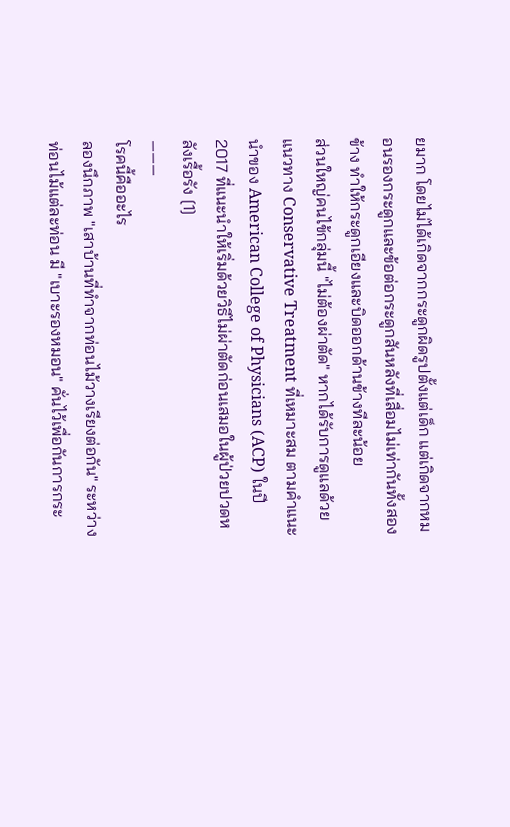ยมาก โดยไม่ได้เกิดจากกระดูกผิดรูปตั้งแต่เด็ก แต่เกิดจากหมอนรองกระดูกและข้อต่อกระดูกสันหลังที่เสื่อมไม่เท่ากันทั้งสองข้าง ทำให้กระดูกเอียงและบิดออกด้านข้างทีละน้อย
ส่วนใหญ่คนไข้กลุ่มนี้ "ไม่ต้องผ่าตัด" หากได้รับการดูแลด้วยแนวทาง Conservative Treatment ที่เหมาะสม ตามคำแนะนำของ American College of Physicians (ACP) ในปี 2017 ที่แนะนำให้เริ่มด้วยวิธีไม่ผ่าตัดก่อนเสมอในผู้ป่วยปวดหลังเรื้อรัง [1]
―――
โรคนี้คืออะไร
ลองนึกภาพ "เสาบ้านที่ทำจากท่อนไม้วางเรียงต่อกัน" ระหว่างท่อนไม้แต่ละท่อน มี "เบาะรองหมอน" คั่นไว้เพื่อกันการกระ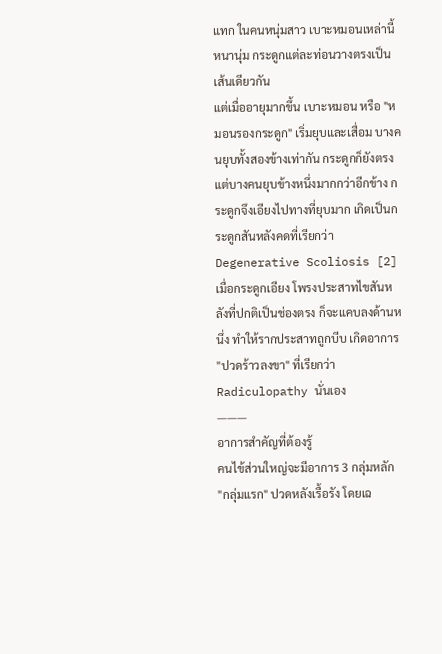แทก ในคนหนุ่มสาว เบาะหมอนเหล่านี้หนานุ่ม กระดูกแต่ละท่อนวางตรงเป็นเส้นเดียวกัน
แต่เมื่ออายุมากขึ้น เบาะหมอน หรือ "หมอนรองกระดูก" เริ่มยุบและเสื่อม บางคนยุบทั้งสองข้างเท่ากัน กระดูกก็ยังตรง แต่บางคนยุบข้างหนึ่งมากกว่าอีกข้าง กระดูกจึงเอียงไปทางที่ยุบมาก เกิดเป็นกระดูกสันหลังคดที่เรียกว่า Degenerative Scoliosis [2]
เมื่อกระดูกเอียง โพรงประสาทไขสันหลังที่ปกติเป็นช่องตรง ก็จะแคบลงด้านหนึ่ง ทำให้รากประสาทถูกบีบ เกิดอาการ "ปวดร้าวลงขา" ที่เรียกว่า Radiculopathy นั่นเอง
―――
อาการสำคัญที่ต้องรู้
คนไข้ส่วนใหญ่จะมีอาการ 3 กลุ่มหลัก
"กลุ่มแรก" ปวดหลังเรื้อรัง โดยเฉ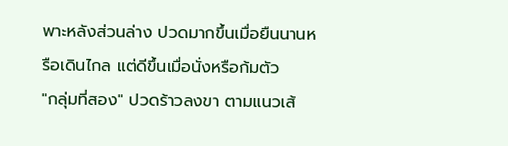พาะหลังส่วนล่าง ปวดมากขึ้นเมื่อยืนนานหรือเดินไกล แต่ดีขึ้นเมื่อนั่งหรือก้มตัว
"กลุ่มที่สอง" ปวดร้าวลงขา ตามแนวเส้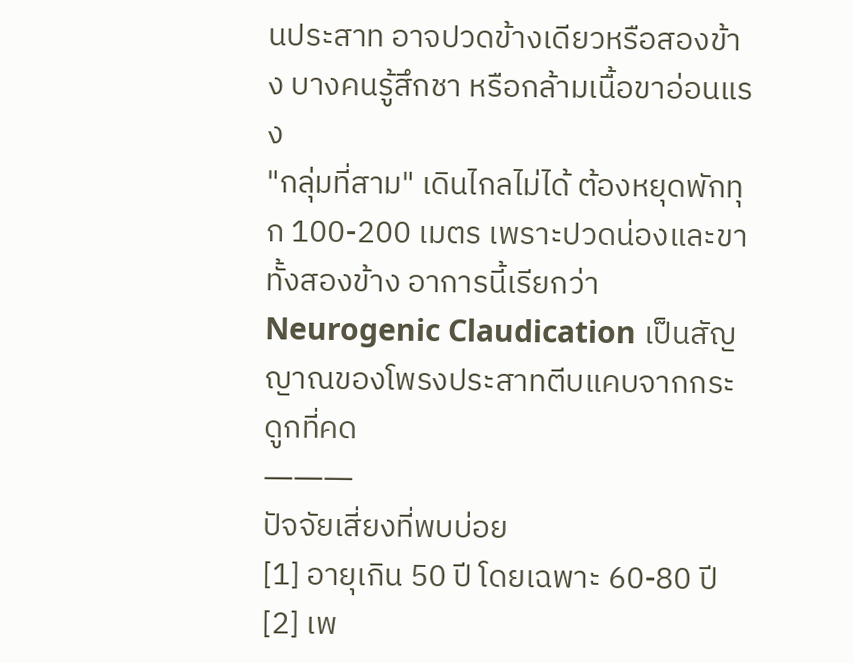นประสาท อาจปวดข้างเดียวหรือสองข้าง บางคนรู้สึกชา หรือกล้ามเนื้อขาอ่อนแรง
"กลุ่มที่สาม" เดินไกลไม่ได้ ต้องหยุดพักทุก 100-200 เมตร เพราะปวดน่องและขาทั้งสองข้าง อาการนี้เรียกว่า Neurogenic Claudication เป็นสัญญาณของโพรงประสาทตีบแคบจากกระดูกที่คด
―――
ปัจจัยเสี่ยงที่พบบ่อย
[1] อายุเกิน 50 ปี โดยเฉพาะ 60-80 ปี
[2] เพ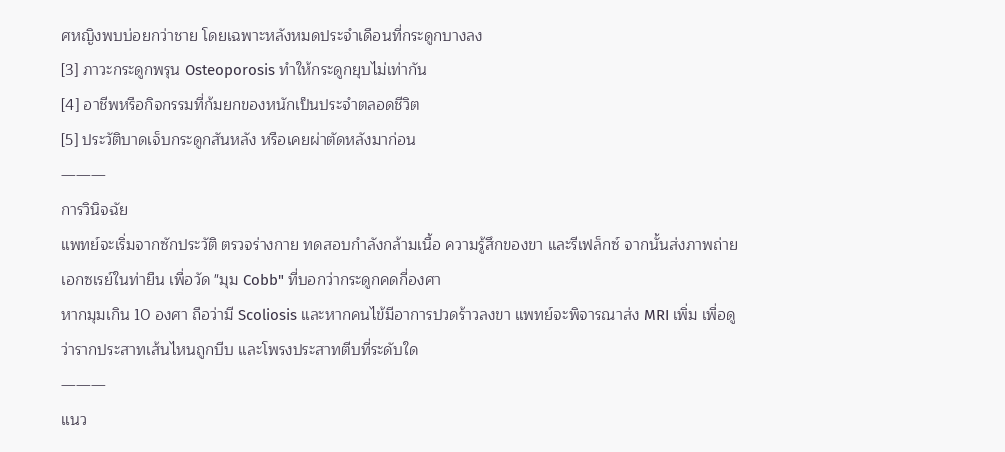ศหญิงพบบ่อยกว่าชาย โดยเฉพาะหลังหมดประจำเดือนที่กระดูกบางลง
[3] ภาวะกระดูกพรุน Osteoporosis ทำให้กระดูกยุบไม่เท่ากัน
[4] อาชีพหรือกิจกรรมที่ก้มยกของหนักเป็นประจำตลอดชีวิต
[5] ประวัติบาดเจ็บกระดูกสันหลัง หรือเคยผ่าตัดหลังมาก่อน
―――
การวินิจฉัย
แพทย์จะเริ่มจากซักประวัติ ตรวจร่างกาย ทดสอบกำลังกล้ามเนื้อ ความรู้สึกของขา และรีเฟล็กซ์ จากนั้นส่งภาพถ่ายเอกซเรย์ในท่ายืน เพื่อวัด "มุม Cobb" ที่บอกว่ากระดูกคดกี่องศา
หากมุมเกิน 10 องศา ถือว่ามี Scoliosis และหากคนไข้มีอาการปวดร้าวลงขา แพทย์จะพิจารณาส่ง MRI เพิ่ม เพื่อดูว่ารากประสาทเส้นไหนถูกบีบ และโพรงประสาทตีบที่ระดับใด
―――
แนว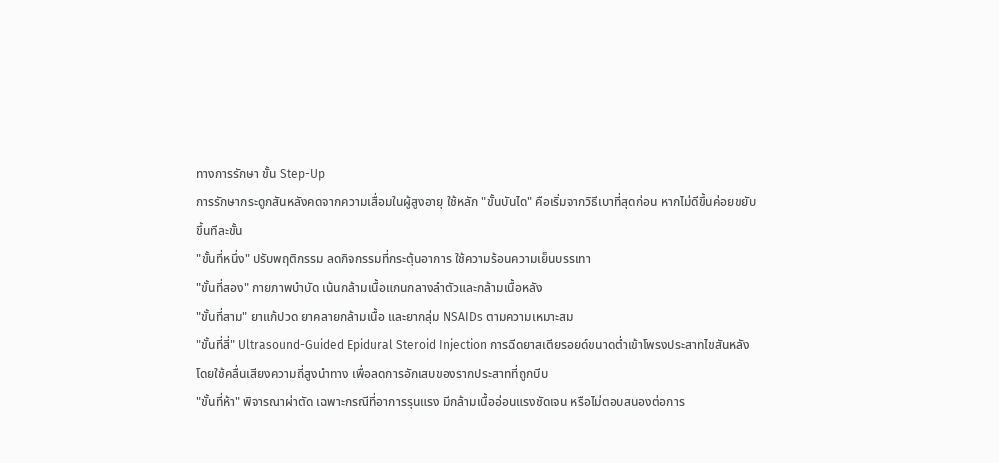ทางการรักษา ขั้น Step-Up
การรักษากระดูกสันหลังคดจากความเสื่อมในผู้สูงอายุ ใช้หลัก "ขั้นบันได" คือเริ่มจากวิธีเบาที่สุดก่อน หากไม่ดีขึ้นค่อยขยับขึ้นทีละขั้น
"ขั้นที่หนึ่ง" ปรับพฤติกรรม ลดกิจกรรมที่กระตุ้นอาการ ใช้ความร้อนความเย็นบรรเทา
"ขั้นที่สอง" กายภาพบำบัด เน้นกล้ามเนื้อแกนกลางลำตัวและกล้ามเนื้อหลัง
"ขั้นที่สาม" ยาแก้ปวด ยาคลายกล้ามเนื้อ และยากลุ่ม NSAIDs ตามความเหมาะสม
"ขั้นที่สี่" Ultrasound-Guided Epidural Steroid Injection การฉีดยาสเตียรอยด์ขนาดต่ำเข้าโพรงประสาทไขสันหลัง โดยใช้คลื่นเสียงความถี่สูงนำทาง เพื่อลดการอักเสบของรากประสาทที่ถูกบีบ
"ขั้นที่ห้า" พิจารณาผ่าตัด เฉพาะกรณีที่อาการรุนแรง มีกล้ามเนื้ออ่อนแรงชัดเจน หรือไม่ตอบสนองต่อการ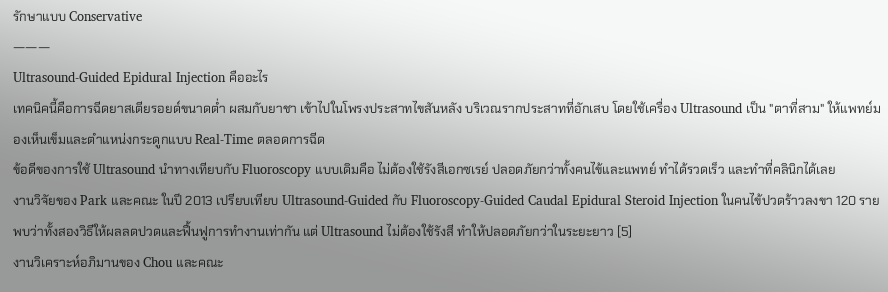รักษาแบบ Conservative
―――
Ultrasound-Guided Epidural Injection คืออะไร
เทคนิคนี้คือการฉีดยาสเตียรอยด์ขนาดต่ำ ผสมกับยาชา เข้าไปในโพรงประสาทไขสันหลัง บริเวณรากประสาทที่อักเสบ โดยใช้เครื่อง Ultrasound เป็น "ตาที่สาม" ให้แพทย์มองเห็นเข็มและตำแหน่งกระดูกแบบ Real-Time ตลอดการฉีด
ข้อดีของการใช้ Ultrasound นำทางเทียบกับ Fluoroscopy แบบเดิมคือ ไม่ต้องใช้รังสีเอกซเรย์ ปลอดภัยกว่าทั้งคนไข้และแพทย์ ทำได้รวดเร็ว และทำที่คลินิกได้เลย
งานวิจัยของ Park และคณะ ในปี 2013 เปรียบเทียบ Ultrasound-Guided กับ Fluoroscopy-Guided Caudal Epidural Steroid Injection ในคนไข้ปวดร้าวลงขา 120 ราย พบว่าทั้งสองวิธีให้ผลลดปวดและฟื้นฟูการทำงานเท่ากัน แต่ Ultrasound ไม่ต้องใช้รังสี ทำให้ปลอดภัยกว่าในระยะยาว [5]
งานวิเคราะห์อภิมานของ Chou และคณะ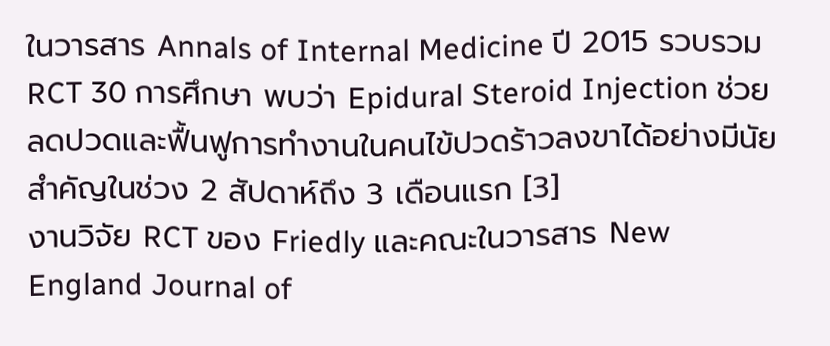ในวารสาร Annals of Internal Medicine ปี 2015 รวบรวม RCT 30 การศึกษา พบว่า Epidural Steroid Injection ช่วยลดปวดและฟื้นฟูการทำงานในคนไข้ปวดร้าวลงขาได้อย่างมีนัยสำคัญในช่วง 2 สัปดาห์ถึง 3 เดือนแรก [3]
งานวิจัย RCT ของ Friedly และคณะในวารสาร New England Journal of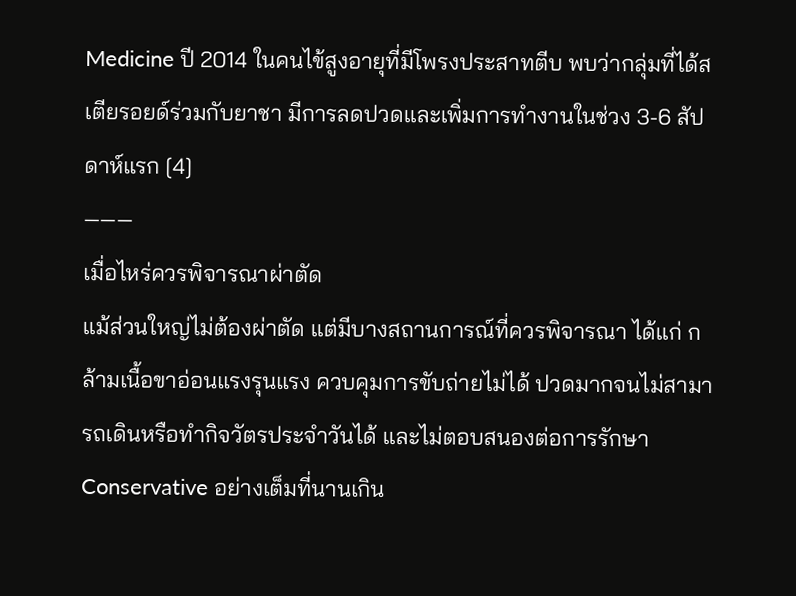Medicine ปี 2014 ในคนไข้สูงอายุที่มีโพรงประสาทตีบ พบว่ากลุ่มที่ได้สเตียรอยด์ร่วมกับยาชา มีการลดปวดและเพิ่มการทำงานในช่วง 3-6 สัปดาห์แรก [4]
―――
เมื่อไหร่ควรพิจารณาผ่าตัด
แม้ส่วนใหญ่ไม่ต้องผ่าตัด แต่มีบางสถานการณ์ที่ควรพิจารณา ได้แก่ กล้ามเนื้อขาอ่อนแรงรุนแรง ควบคุมการขับถ่ายไม่ได้ ปวดมากจนไม่สามารถเดินหรือทำกิจวัตรประจำวันได้ และไม่ตอบสนองต่อการรักษา Conservative อย่างเต็มที่นานเกิน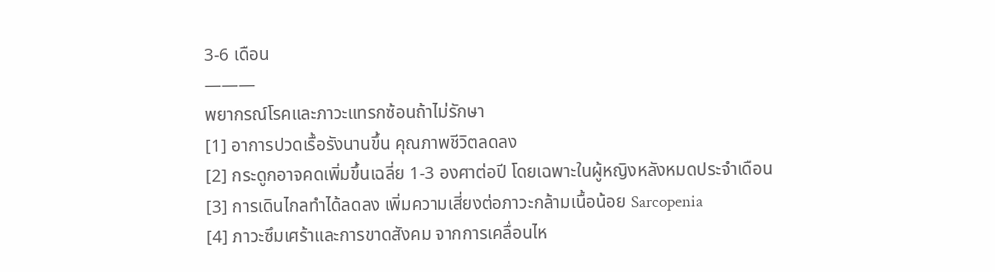3-6 เดือน
―――
พยากรณ์โรคและภาวะแทรกซ้อนถ้าไม่รักษา
[1] อาการปวดเรื้อรังนานขึ้น คุณภาพชีวิตลดลง
[2] กระดูกอาจคดเพิ่มขึ้นเฉลี่ย 1-3 องศาต่อปี โดยเฉพาะในผู้หญิงหลังหมดประจำเดือน
[3] การเดินไกลทำได้ลดลง เพิ่มความเสี่ยงต่อภาวะกล้ามเนื้อน้อย Sarcopenia
[4] ภาวะซึมเศร้าและการขาดสังคม จากการเคลื่อนไห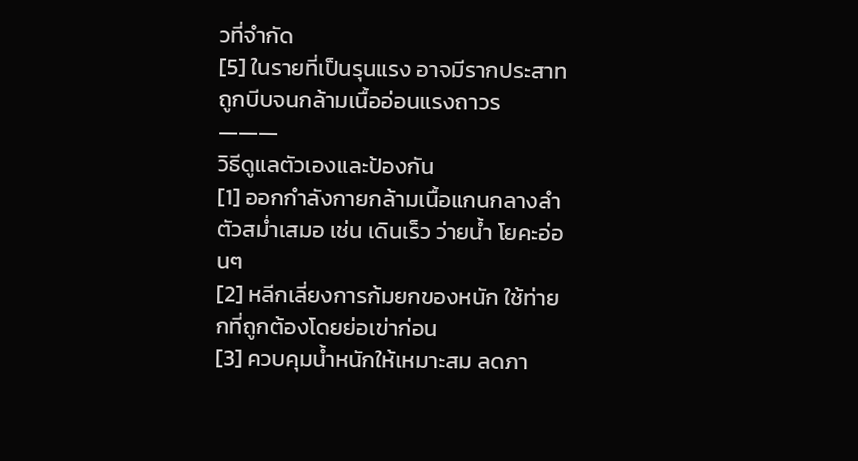วที่จำกัด
[5] ในรายที่เป็นรุนแรง อาจมีรากประสาทถูกบีบจนกล้ามเนื้ออ่อนแรงถาวร
―――
วิธีดูแลตัวเองและป้องกัน
[1] ออกกำลังกายกล้ามเนื้อแกนกลางลำตัวสม่ำเสมอ เช่น เดินเร็ว ว่ายน้ำ โยคะอ่อนๆ
[2] หลีกเลี่ยงการก้มยกของหนัก ใช้ท่ายกที่ถูกต้องโดยย่อเข่าก่อน
[3] ควบคุมน้ำหนักให้เหมาะสม ลดภา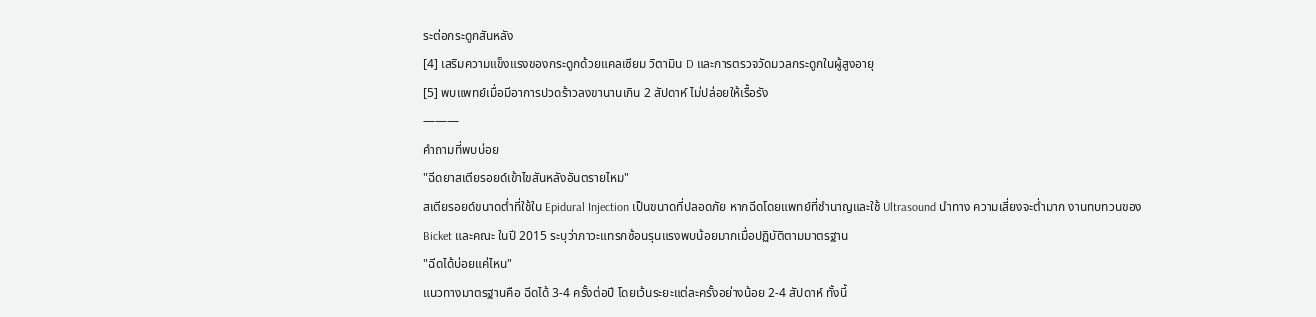ระต่อกระดูกสันหลัง
[4] เสริมความแข็งแรงของกระดูกด้วยแคลเซียม วิตามิน D และการตรวจวัดมวลกระดูกในผู้สูงอายุ
[5] พบแพทย์เมื่อมีอาการปวดร้าวลงขานานเกิน 2 สัปดาห์ ไม่ปล่อยให้เรื้อรัง
―――
คำถามที่พบบ่อย
"ฉีดยาสเตียรอยด์เข้าไขสันหลังอันตรายไหม"
สเตียรอยด์ขนาดต่ำที่ใช้ใน Epidural Injection เป็นขนาดที่ปลอดภัย หากฉีดโดยแพทย์ที่ชำนาญและใช้ Ultrasound นำทาง ความเสี่ยงจะต่ำมาก งานทบทวนของ Bicket และคณะ ในปี 2015 ระบุว่าภาวะแทรกซ้อนรุนแรงพบน้อยมากเมื่อปฏิบัติตามมาตรฐาน
"ฉีดได้บ่อยแค่ไหน"
แนวทางมาตรฐานคือ ฉีดได้ 3-4 ครั้งต่อปี โดยเว้นระยะแต่ละครั้งอย่างน้อย 2-4 สัปดาห์ ทั้งนี้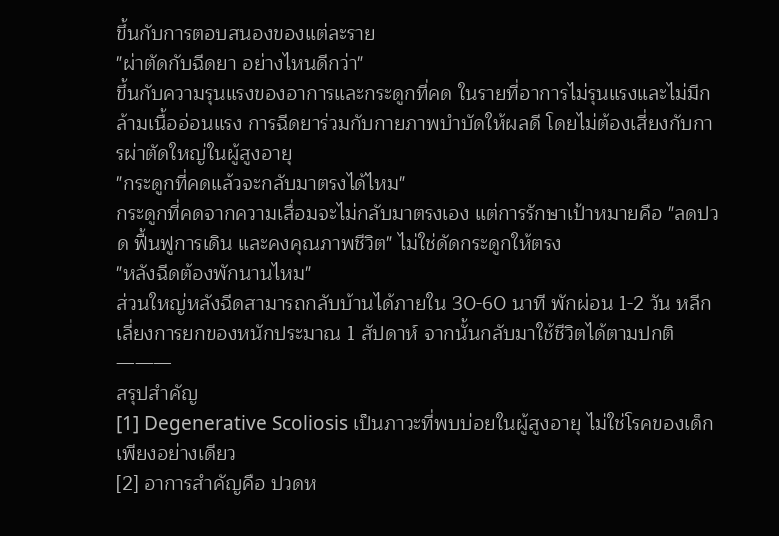ขึ้นกับการตอบสนองของแต่ละราย
"ผ่าตัดกับฉีดยา อย่างไหนดีกว่า"
ขึ้นกับความรุนแรงของอาการและกระดูกที่คด ในรายที่อาการไม่รุนแรงและไม่มีกล้ามเนื้ออ่อนแรง การฉีดยาร่วมกับกายภาพบำบัดให้ผลดี โดยไม่ต้องเสี่ยงกับการผ่าตัดใหญ่ในผู้สูงอายุ
"กระดูกที่คดแล้วจะกลับมาตรงได้ไหม"
กระดูกที่คดจากความเสื่อมจะไม่กลับมาตรงเอง แต่การรักษาเป้าหมายคือ "ลดปวด ฟื้นฟูการเดิน และคงคุณภาพชีวิต" ไม่ใช่ดัดกระดูกให้ตรง
"หลังฉีดต้องพักนานไหม"
ส่วนใหญ่หลังฉีดสามารถกลับบ้านได้ภายใน 30-60 นาที พักผ่อน 1-2 วัน หลีกเลี่ยงการยกของหนักประมาณ 1 สัปดาห์ จากนั้นกลับมาใช้ชีวิตได้ตามปกติ
―――
สรุปสำคัญ
[1] Degenerative Scoliosis เป็นภาวะที่พบบ่อยในผู้สูงอายุ ไม่ใช่โรคของเด็กเพียงอย่างเดียว
[2] อาการสำคัญคือ ปวดห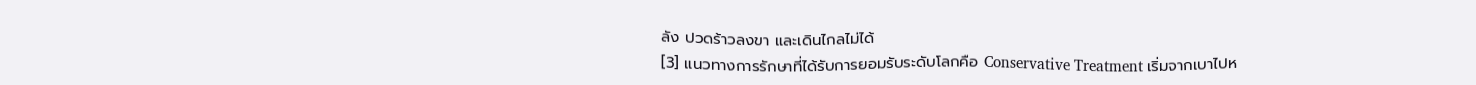ลัง ปวดร้าวลงขา และเดินไกลไม่ได้
[3] แนวทางการรักษาที่ได้รับการยอมรับระดับโลกคือ Conservative Treatment เริ่มจากเบาไปห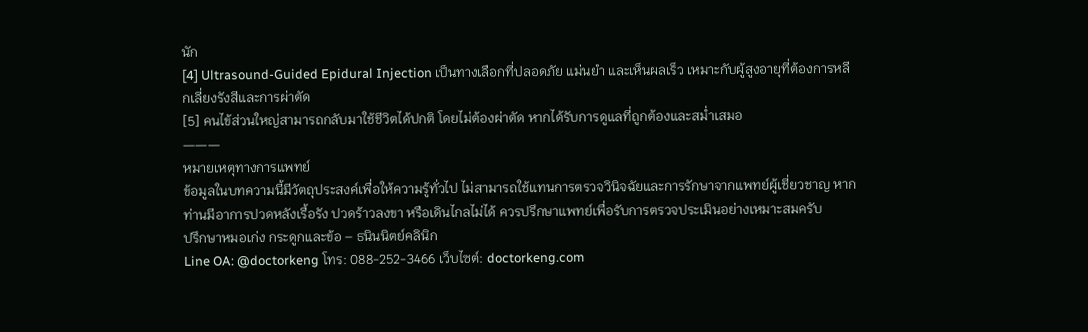นัก
[4] Ultrasound-Guided Epidural Injection เป็นทางเลือกที่ปลอดภัย แม่นยำ และเห็นผลเร็ว เหมาะกับผู้สูงอายุที่ต้องการหลีกเลี่ยงรังสีและการผ่าตัด
[5] คนไข้ส่วนใหญ่สามารถกลับมาใช้ชีวิตได้ปกติ โดยไม่ต้องผ่าตัด หากได้รับการดูแลที่ถูกต้องและสม่ำเสมอ
―――
หมายเหตุทางการแพทย์
ข้อมูลในบทความนี้มีวัตถุประสงค์เพื่อให้ความรู้ทั่วไป ไม่สามารถใช้แทนการตรวจวินิจฉัยและการรักษาจากแพทย์ผู้เชี่ยวชาญ หากท่านมีอาการปวดหลังเรื้อรัง ปวดร้าวลงขา หรือเดินไกลไม่ได้ ควรปรึกษาแพทย์เพื่อรับการตรวจประเมินอย่างเหมาะสมครับ
ปรึกษาหมอเก่ง กระดูกและข้อ – ธนินนิตย์คลินิก
Line OA: @doctorkeng โทร: 088-252-3466 เว็บไซต์: doctorkeng.com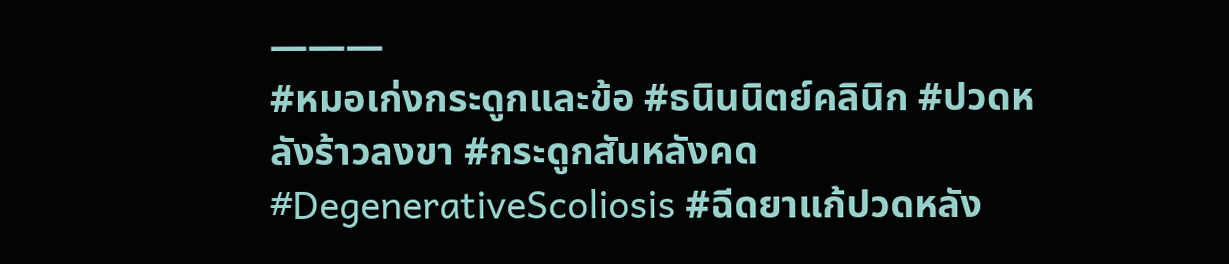―――
#หมอเก่งกระดูกและข้อ #ธนินนิตย์คลินิก #ปวดหลังร้าวลงขา #กระดูกสันหลังคด #DegenerativeScoliosis #ฉีดยาแก้ปวดหลัง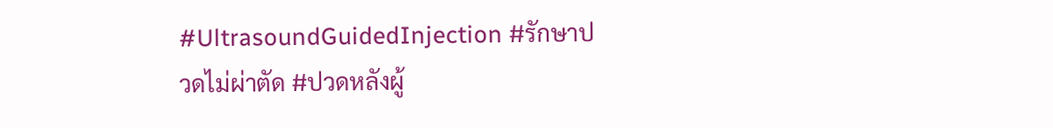#UltrasoundGuidedInjection #รักษาปวดไม่ผ่าตัด #ปวดหลังผู้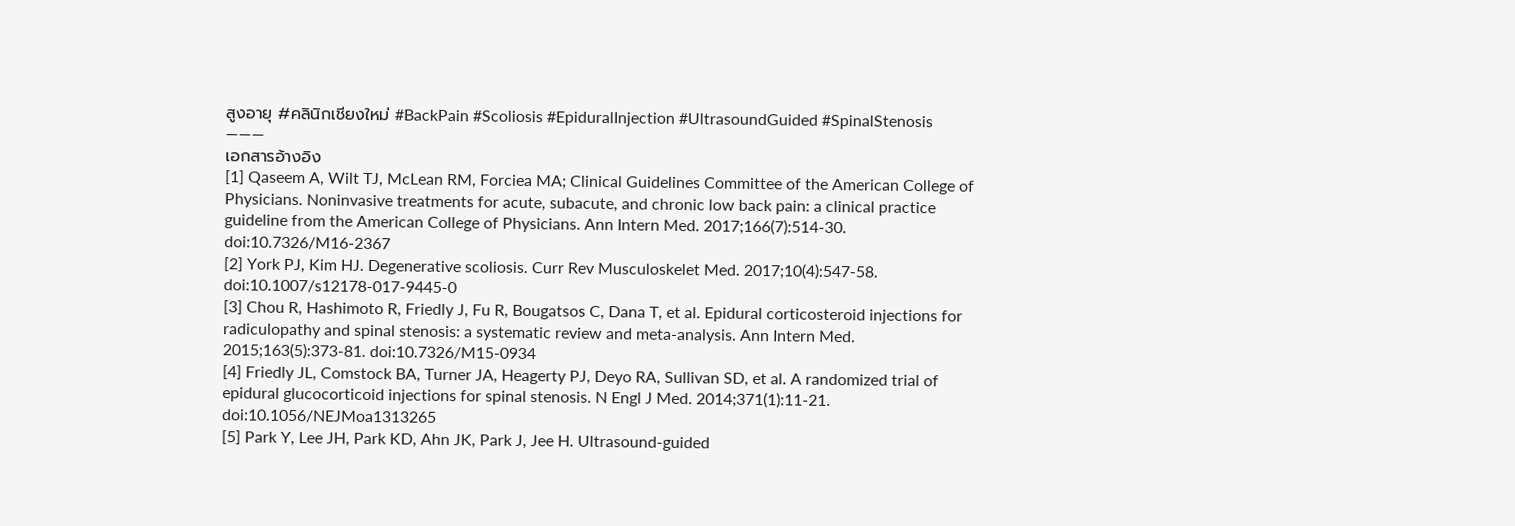สูงอายุ #คลินิกเชียงใหม่ #BackPain #Scoliosis #EpiduralInjection #UltrasoundGuided #SpinalStenosis
―――
เอกสารอ้างอิง
[1] Qaseem A, Wilt TJ, McLean RM, Forciea MA; Clinical Guidelines Committee of the American College of Physicians. Noninvasive treatments for acute, subacute, and chronic low back pain: a clinical practice guideline from the American College of Physicians. Ann Intern Med. 2017;166(7):514-30. doi:10.7326/M16-2367
[2] York PJ, Kim HJ. Degenerative scoliosis. Curr Rev Musculoskelet Med. 2017;10(4):547-58. doi:10.1007/s12178-017-9445-0
[3] Chou R, Hashimoto R, Friedly J, Fu R, Bougatsos C, Dana T, et al. Epidural corticosteroid injections for radiculopathy and spinal stenosis: a systematic review and meta-analysis. Ann Intern Med. 2015;163(5):373-81. doi:10.7326/M15-0934
[4] Friedly JL, Comstock BA, Turner JA, Heagerty PJ, Deyo RA, Sullivan SD, et al. A randomized trial of epidural glucocorticoid injections for spinal stenosis. N Engl J Med. 2014;371(1):11-21. doi:10.1056/NEJMoa1313265
[5] Park Y, Lee JH, Park KD, Ahn JK, Park J, Jee H. Ultrasound-guided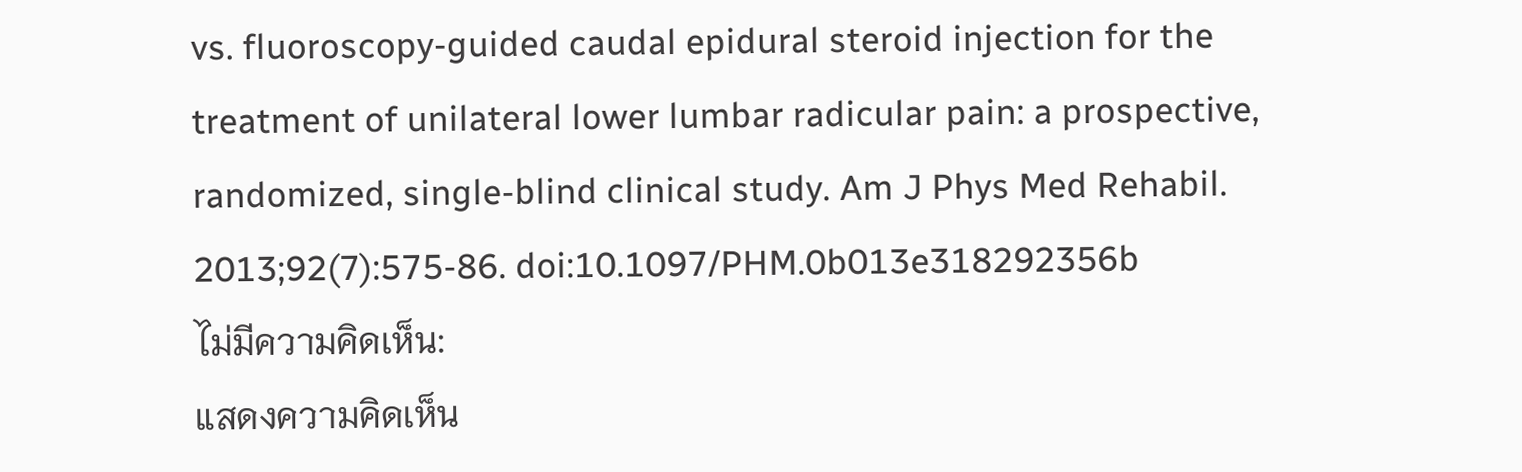vs. fluoroscopy-guided caudal epidural steroid injection for the treatment of unilateral lower lumbar radicular pain: a prospective, randomized, single-blind clinical study. Am J Phys Med Rehabil. 2013;92(7):575-86. doi:10.1097/PHM.0b013e318292356b
ไม่มีความคิดเห็น:
แสดงความคิดเห็น